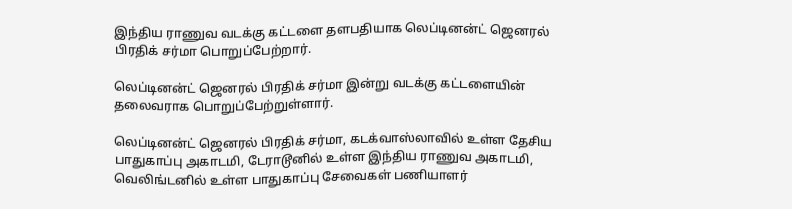இந்திய ராணுவ வடக்கு கட்டளை தளபதியாக லெப்டினன்ட் ஜெனரல் பிரதிக் சர்மா பொறுப்பேற்றார்.

லெப்டினன்ட் ஜெனரல் பிரதிக் சர்மா இன்று வடக்கு கட்டளையின் தலைவராக பொறுப்பேற்றுள்ளார்.

லெப்டினன்ட் ஜெனரல் பிரதிக் சர்மா, கடக்வாஸ்லாவில் உள்ள தேசிய பாதுகாப்பு அகாடமி, டேராடூனில் உள்ள இந்திய ராணுவ அகாடமி, வெலிங்டனில் உள்ள பாதுகாப்பு சேவைகள் பணியாளர்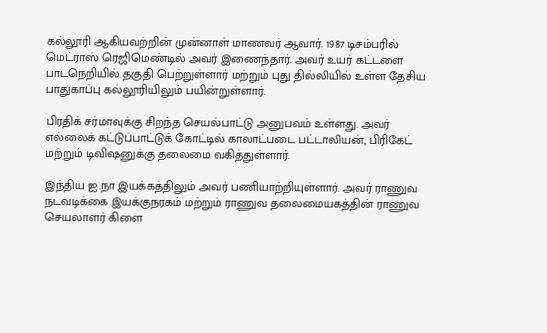கல்லூரி ஆகியவற்றின் முன்னாள் மாணவர் ஆவார். 1987 டிசம்பரில் மெட்ராஸ் ரெஜிமெண்டில் அவர் இணைந்தார். அவர் உயர் கட்டளை பாடநெறியில் தகுதி பெற்றுள்ளார் மற்றும் புது தில்லியில் உள்ள தேசிய பாதுகாப்பு கல்லூரியிலும் பயின்றுள்ளார்.

பிரதிக் சர்மாவுக்கு சிறந்த செயல்பாட்டு அனுபவம் உள்ளது. அவர் எல்லைக் கட்டுப்பாட்டுக் கோட்டில் காலாட்படை பட்டாலியன், பிரிகேட் மற்றும் டிவிஷனுக்கு தலைமை வகித்துள்ளார்.

இந்திய ஐ.நா இயக்கத்திலும் அவர் பணியாற்றியுள்ளார். அவர் ராணுவ நடவடிக்கை இயக்குநரகம் மற்றும் ராணுவ தலைமையகத்தின் ராணுவ செயலாளர் கிளை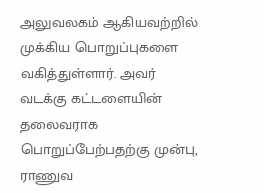அலுவலகம் ஆகியவற்றில் முக்கிய பொறுப்புகளை வகித்துள்ளார். அவர் வடக்கு கட்டளையின் தலைவராக பொறுப்பேற்பதற்கு முன்பு, ராணுவ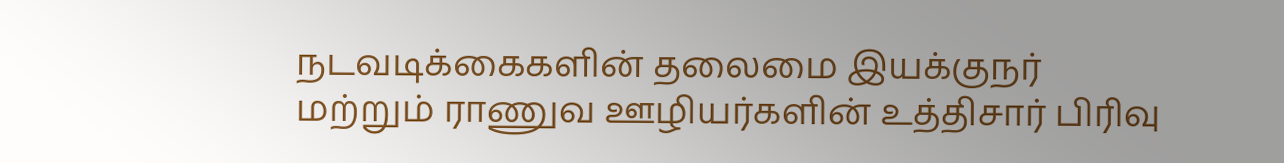நடவடிக்கைகளின் தலைமை இயக்குநர் மற்றும் ராணுவ ஊழியர்களின் உத்திசார் பிரிவு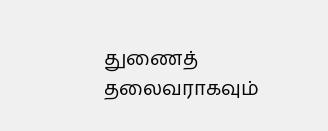துணைத் தலைவராகவும்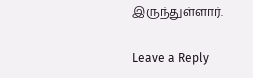இருந்துள்ளார்.

Leave a Reply